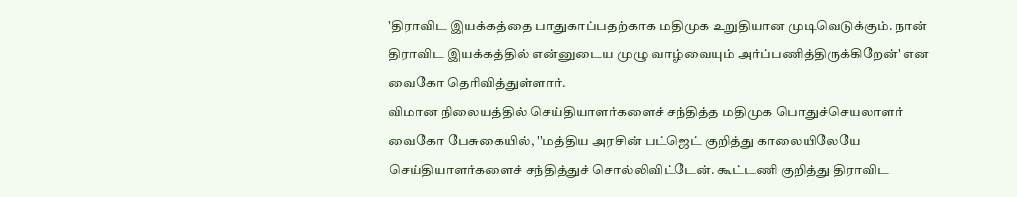'திராவிட இயக்கத்தை பாதுகாப்பதற்காக மதிமுக உறுதியான முடிவெடுக்கும். நான் திராவிட இயக்கத்தில் என்னுடைய முழு வாழ்வையும் அர்ப்பணித்திருக்கிறேன்' என வைகோ தெரிவித்துள்ளார்.
விமான நிலையத்தில் செய்தியாளர்களைச் சந்தித்த மதிமுக பொதுச்செயலாளர் வைகோ பேசுகையில், ''மத்திய அரசின் பட்ஜெட் குறித்து காலையிலேயே செய்தியாளர்களைச் சந்தித்துச் சொல்லிவிட்டேன். கூட்டணி குறித்து திராவிட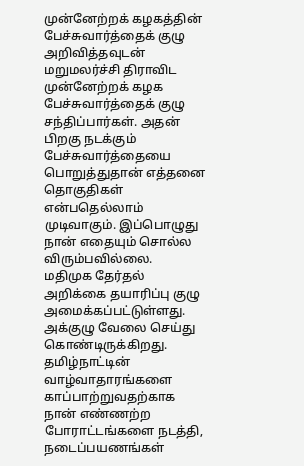முன்னேற்றக் கழகத்தின் பேச்சுவார்த்தைக் குழு அறிவித்தவுடன் மறுமலர்ச்சி திராவிட முன்னேற்றக் கழக பேச்சுவார்த்தைக் குழு சந்திப்பார்கள். அதன் பிறகு நடக்கும் பேச்சுவார்த்தையை பொறுத்துதான் எத்தனை தொகுதிகள் என்பதெல்லாம் முடிவாகும். இப்பொழுது நான் எதையும் சொல்ல விரும்பவில்லை.
மதிமுக தேர்தல் அறிக்கை தயாரிப்பு குழு அமைக்கப்பட்டுள்ளது. அக்குழு வேலை செய்து கொண்டிருக்கிறது. தமிழ்நாட்டின் வாழ்வாதாரங்களை காப்பாற்றுவதற்காக நான் எண்ணற்ற போராட்டங்களை நடத்தி, நடைப்பயணங்கள்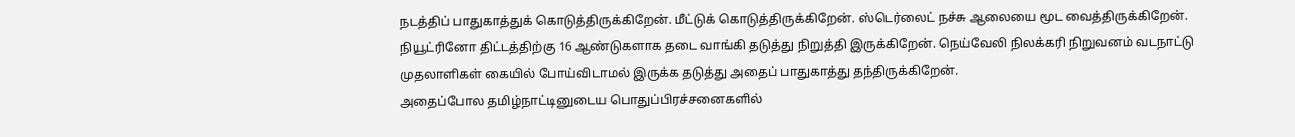நடத்திப் பாதுகாத்துக் கொடுத்திருக்கிறேன். மீட்டுக் கொடுத்திருக்கிறேன். ஸ்டெர்லைட் நச்சு ஆலையை மூட வைத்திருக்கிறேன். நியூட்ரினோ திட்டத்திற்கு 16 ஆண்டுகளாக தடை வாங்கி தடுத்து நிறுத்தி இருக்கிறேன். நெய்வேலி நிலக்கரி நிறுவனம் வடநாட்டு முதலாளிகள் கையில் போய்விடாமல் இருக்க தடுத்து அதைப் பாதுகாத்து தந்திருக்கிறேன்.
அதைப்போல தமிழ்நாட்டினுடைய பொதுப்பிரச்சனைகளில்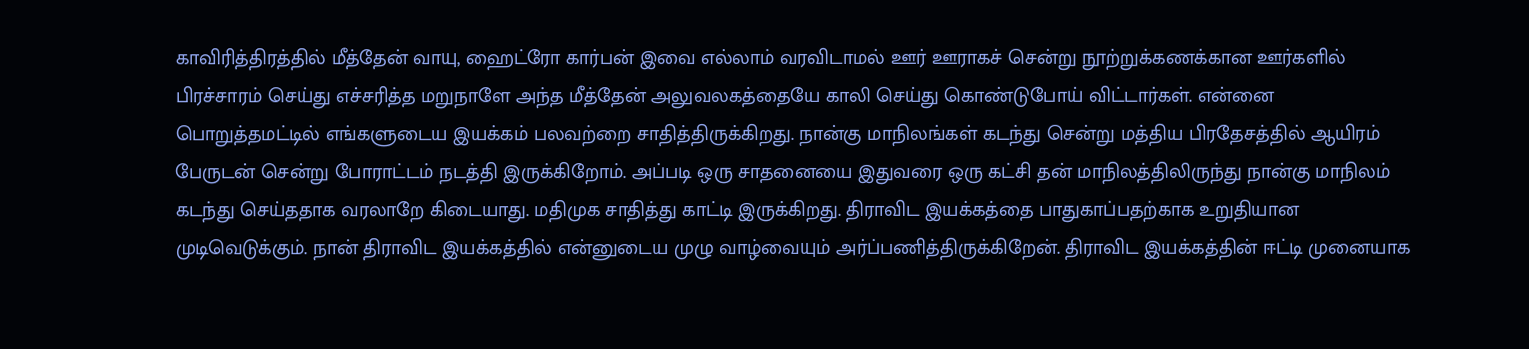காவிரித்திரத்தில் மீத்தேன் வாயு, ஹைட்ரோ கார்பன் இவை எல்லாம் வரவிடாமல் ஊர் ஊராகச் சென்று நூற்றுக்கணக்கான ஊர்களில் பிரச்சாரம் செய்து எச்சரித்த மறுநாளே அந்த மீத்தேன் அலுவலகத்தையே காலி செய்து கொண்டுபோய் விட்டார்கள். என்னை பொறுத்தமட்டில் எங்களுடைய இயக்கம் பலவற்றை சாதித்திருக்கிறது. நான்கு மாநிலங்கள் கடந்து சென்று மத்திய பிரதேசத்தில் ஆயிரம் பேருடன் சென்று போராட்டம் நடத்தி இருக்கிறோம். அப்படி ஒரு சாதனையை இதுவரை ஒரு கட்சி தன் மாநிலத்திலிருந்து நான்கு மாநிலம் கடந்து செய்ததாக வரலாறே கிடையாது. மதிமுக சாதித்து காட்டி இருக்கிறது. திராவிட இயக்கத்தை பாதுகாப்பதற்காக உறுதியான முடிவெடுக்கும். நான் திராவிட இயக்கத்தில் என்னுடைய முழு வாழ்வையும் அர்ப்பணித்திருக்கிறேன். திராவிட இயக்கத்தின் ஈட்டி முனையாக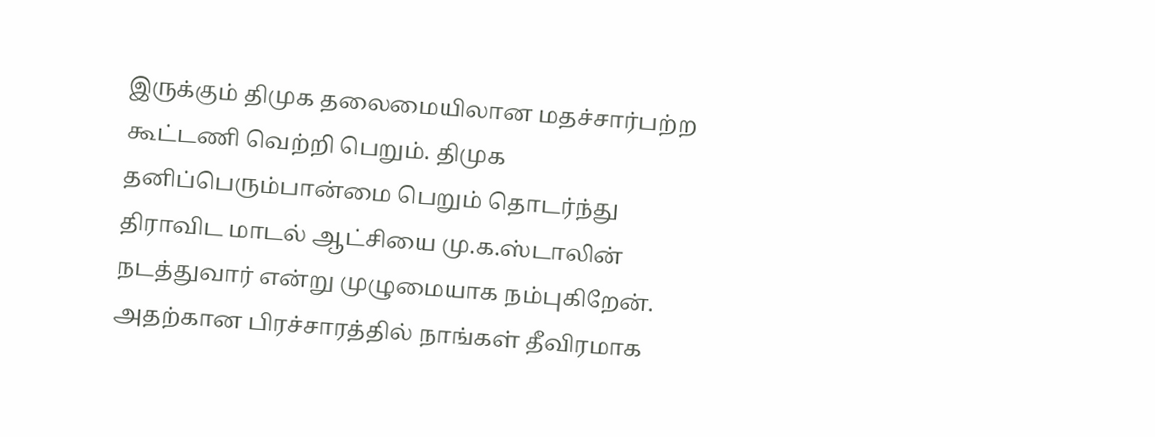இருக்கும் திமுக தலைமையிலான மதச்சார்பற்ற கூட்டணி வெற்றி பெறும். திமுக தனிப்பெரும்பான்மை பெறும் தொடர்ந்து திராவிட மாடல் ஆட்சியை மு.க.ஸ்டாலின் நடத்துவார் என்று முழுமையாக நம்புகிறேன். அதற்கான பிரச்சாரத்தில் நாங்கள் தீவிரமாக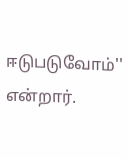ஈடுபடுவோம்'' என்றார்.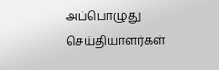அப்பொழுது செய்தியாளர்கள்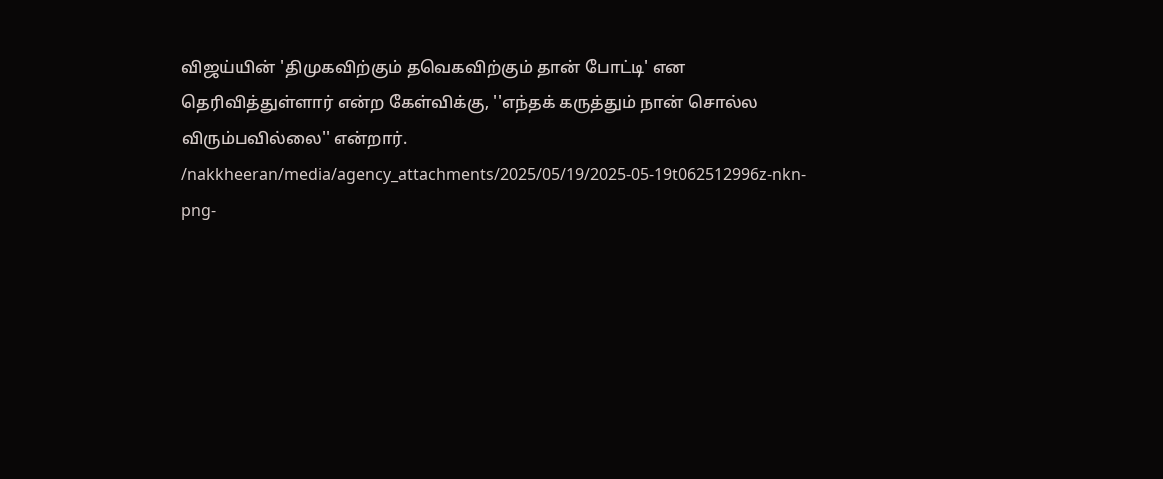விஜய்யின் 'திமுகவிற்கும் தவெகவிற்கும் தான் போட்டி' என தெரிவித்துள்ளார் என்ற கேள்விக்கு, ''எந்தக் கருத்தும் நான் சொல்ல விரும்பவில்லை'' என்றார்.
/nakkheeran/media/agency_attachments/2025/05/19/2025-05-19t062512996z-nkn-png-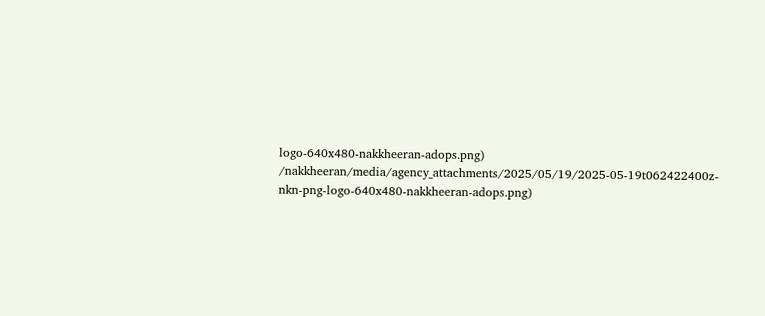logo-640x480-nakkheeran-adops.png)
/nakkheeran/media/agency_attachments/2025/05/19/2025-05-19t062422400z-nkn-png-logo-640x480-nakkheeran-adops.png)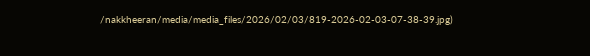/nakkheeran/media/media_files/2026/02/03/819-2026-02-03-07-38-39.jpg)